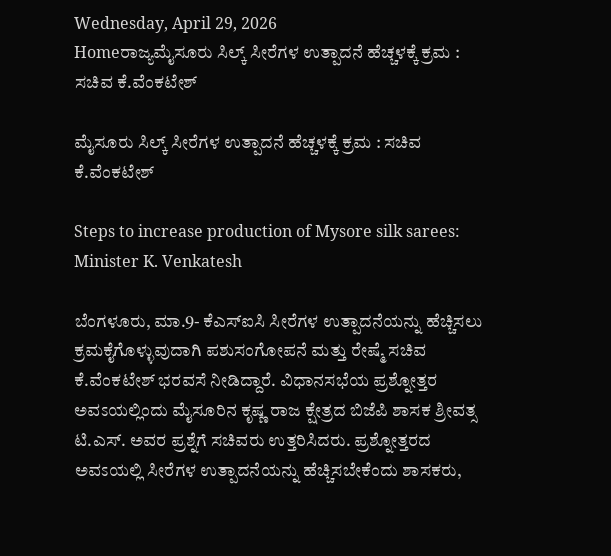Wednesday, April 29, 2026
Homeರಾಜ್ಯಮೈಸೂರು ಸಿಲ್ಕ್ ಸೀರೆಗಳ ಉತ್ಪಾದನೆ ಹೆಚ್ಚಳಕ್ಕೆ ಕ್ರಮ : ಸಚಿವ ಕೆ.ವೆಂಕಟೇಶ್‌

ಮೈಸೂರು ಸಿಲ್ಕ್ ಸೀರೆಗಳ ಉತ್ಪಾದನೆ ಹೆಚ್ಚಳಕ್ಕೆ ಕ್ರಮ : ಸಚಿವ ಕೆ.ವೆಂಕಟೇಶ್‌

Steps to increase production of Mysore silk sarees: Minister K. Venkatesh

ಬೆಂಗಳೂರು, ಮಾ.9- ಕೆಎಸ್‌ಐಸಿ ಸೀರೆಗಳ ಉತ್ಪಾದನೆಯನ್ನು ಹೆಚ್ಚಿಸಲು ಕ್ರಮಕೈಗೊಳ್ಳುವುದಾಗಿ ಪಶುಸಂಗೋಪನೆ ಮತ್ತು ರೇಷ್ಮೆ ಸಚಿವ ಕೆ.ವೆಂಕಟೇಶ್‌ ಭರವಸೆ ನೀಡಿದ್ದಾರೆ. ವಿಧಾನಸಭೆಯ ಪ್ರಶ್ನೋತ್ತರ ಅವಽಯಲ್ಲಿಂದು ಮೈಸೂರಿನ ಕೃಷ್ಣ ರಾಜ ಕ್ಷೇತ್ರದ ಬಿಜೆಪಿ ಶಾಸಕ ಶ್ರೀವತ್ಸ ಟಿ.ಎಸ್‌. ಅವರ ಪ್ರಶ್ನೆಗೆ ಸಚಿವರು ಉತ್ತರಿಸಿದರು. ಪ್ರಶ್ನೋತ್ತರದ ಅವಽಯಲ್ಲಿ ಸೀರೆಗಳ ಉತ್ಪಾದನೆಯನ್ನು ಹೆಚ್ಚಿಸಬೇಕೆಂದು ಶಾಸಕರು,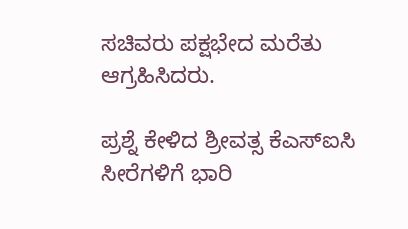ಸಚಿವರು ಪಕ್ಷಭೇದ ಮರೆತು ಆಗ್ರಹಿಸಿದರು.

ಪ್ರಶ್ನೆ ಕೇಳಿದ ಶ್ರೀವತ್ಸ ಕೆಎಸ್‌ಐಸಿ ಸೀರೆಗಳಿಗೆ ಭಾರಿ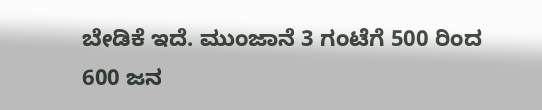ಬೇಡಿಕೆ ಇದೆ. ಮುಂಜಾನೆ 3 ಗಂಟೆಗೆ 500 ರಿಂದ 600 ಜನ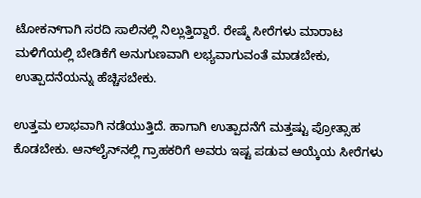ಟೋಕನ್‌ಗಾಗಿ ಸರದಿ ಸಾಲಿನಲ್ಲಿ ನಿಲ್ಲುತ್ತಿದ್ದಾರೆ. ರೇಷ್ಮೆ ಸೀರೆಗಳು ಮಾರಾಟ ಮಳಿಗೆಯಲ್ಲಿ ಬೇಡಿಕೆಗೆ ಅನುಗುಣವಾಗಿ ಲಭ್ಯವಾಗುವಂತೆ ಮಾಡಬೇಕು, ಉತ್ಪಾದನೆಯನ್ನು ಹೆಚ್ಚಿಸಬೇಕು.

ಉತ್ತಮ ಲಾಭವಾಗಿ ನಡೆಯುತ್ತಿದೆ. ಹಾಗಾಗಿ ಉತ್ಪಾದನೆಗೆ ಮತ್ತಷ್ಟು ಪ್ರೋತ್ಸಾಹ ಕೊಡಬೇಕು. ಆನ್‌ಲೈನ್‌ನಲ್ಲಿ ಗ್ರಾಹಕರಿಗೆ ಅವರು ಇಷ್ಟ ಪಡುವ ಆಯ್ಕೆಯ ಸೀರೆಗಳು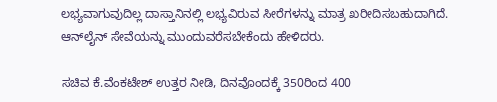ಲಭ್ಯವಾಗುವುದಿಲ್ಲ ದಾಸ್ತಾನಿನಲ್ಲಿ ಲಭ್ಯವಿರುವ ಸೀರೆಗಳನ್ನು ಮಾತ್ರ ಖರೀದಿಸಬಹುದಾಗಿದೆ. ಆನ್‌ಲೈನ್‌ ಸೇವೆಯನ್ನು ಮುಂದುವರೆಸಬೇಕೆಂದು ಹೇಳಿದರು.

ಸಚಿವ ಕೆ.ವೆಂಕಟೇಶ್‌ ಉತ್ತರ ನೀಡಿ, ದಿನವೊಂದಕ್ಕೆ 350ರಿಂದ 400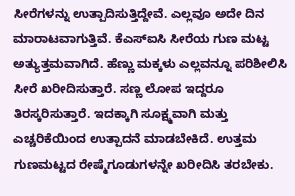ಸೀರೆಗಳನ್ನು ಉತ್ಪಾದಿಸುತ್ತಿದ್ದೇವೆ. ಎಲ್ಲವೂ ಅದೇ ದಿನ ಮಾರಾಟವಾಗುತ್ತಿವೆ. ಕೆಎಸ್‌ಐಸಿ ಸೀರೆಯ ಗುಣ ಮಟ್ಟ ಅತ್ಯುತ್ತಮವಾಗಿದೆ. ಹೆಣ್ಣು ಮಕ್ಕಳು ಎಲ್ಲವನ್ನೂ ಪರಿಶೀಲಿಸಿ ಸೀರೆ ಖರೀದಿಸುತ್ತಾರೆ. ಸಣ್ಣ ಲೋಪ ಇದ್ದರೂ ತಿರಸ್ಕರಿಸುತ್ತಾರೆ. ಇದಕ್ಕಾಗಿ ಸೂಕ್ಷ್ಮವಾಗಿ ಮತ್ತು ಎಚ್ಚರಿಕೆಯಿಂದ ಉತ್ಪಾದನೆ ಮಾಡಬೇಕಿದೆ. ಉತ್ತಮ ಗುಣಮಟ್ಟದ ರೇಷ್ಮೆಗೂಡುಗಳನ್ನೇ ಖರೀದಿಸಿ ತರಬೇಕು.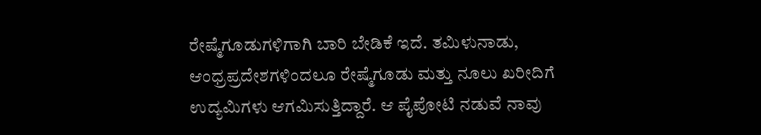ರೇಷ್ಮೆಗೂಡುಗಳಿಗಾಗಿ ಬಾರಿ ಬೇಡಿಕೆ ಇದೆ. ತಮಿಳುನಾಡು, ಆಂಧ್ರಪ್ರದೇಶಗಳಿಂದಲೂ ರೇಷ್ಮೆಗೂಡು ಮತ್ತು ನೂಲು ಖರೀದಿಗೆ ಉದ್ಯಮಿಗಳು ಆಗಮಿಸುತ್ತಿದ್ದಾರೆ. ಆ ಪೈಪೋಟಿ ನಡುವೆ ನಾವು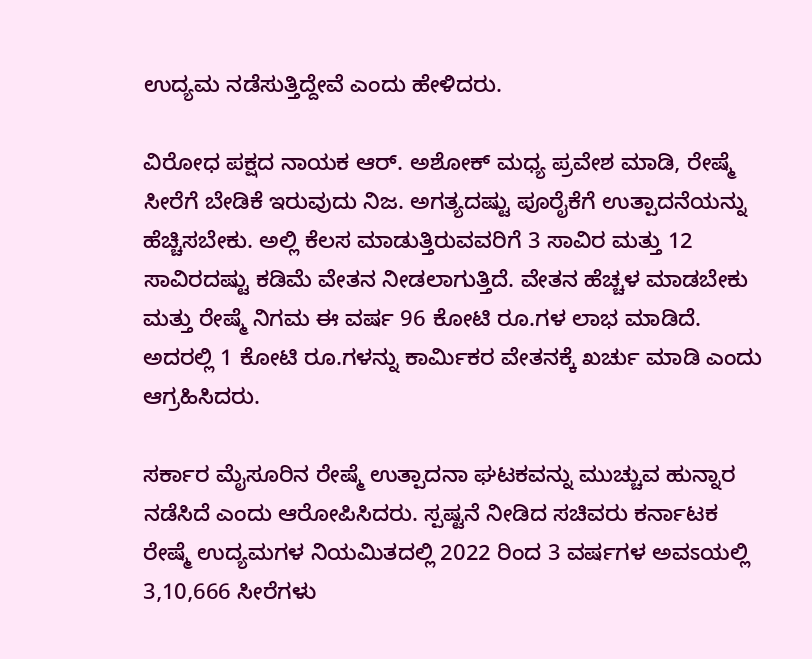ಉದ್ಯಮ ನಡೆಸುತ್ತಿದ್ದೇವೆ ಎಂದು ಹೇಳಿದರು.

ವಿರೋಧ ಪಕ್ಷದ ನಾಯಕ ಆರ್‌. ಅಶೋಕ್‌ ಮಧ್ಯ ಪ್ರವೇಶ ಮಾಡಿ, ರೇಷ್ಮೆ ಸೀರೆಗೆ ಬೇಡಿಕೆ ಇರುವುದು ನಿಜ. ಅಗತ್ಯದಷ್ಟು ಪೂರೈಕೆಗೆ ಉತ್ಪಾದನೆಯನ್ನು ಹೆಚ್ಚಿಸಬೇಕು. ಅಲ್ಲಿ ಕೆಲಸ ಮಾಡುತ್ತಿರುವವರಿಗೆ 3 ಸಾವಿರ ಮತ್ತು 12 ಸಾವಿರದಷ್ಟು ಕಡಿಮೆ ವೇತನ ನೀಡಲಾಗುತ್ತಿದೆ. ವೇತನ ಹೆಚ್ಚಳ ಮಾಡಬೇಕು ಮತ್ತು ರೇಷ್ಮೆ ನಿಗಮ ಈ ವರ್ಷ 96 ಕೋಟಿ ರೂ.ಗಳ ಲಾಭ ಮಾಡಿದೆ. ಅದರಲ್ಲಿ 1 ಕೋಟಿ ರೂ.ಗಳನ್ನು ಕಾರ್ಮಿಕರ ವೇತನಕ್ಕೆ ಖರ್ಚು ಮಾಡಿ ಎಂದು ಆಗ್ರಹಿಸಿದರು.

ಸರ್ಕಾರ ಮೈಸೂರಿನ ರೇಷ್ಮೆ ಉತ್ಪಾದನಾ ಘಟಕವನ್ನು ಮುಚ್ಚುವ ಹುನ್ನಾರ ನಡೆಸಿದೆ ಎಂದು ಆರೋಪಿಸಿದರು. ಸ್ಪಷ್ಟನೆ ನೀಡಿದ ಸಚಿವರು ಕರ್ನಾಟಕ ರೇಷ್ಮೆ ಉದ್ಯಮಗಳ ನಿಯಮಿತದಲ್ಲಿ 2022 ರಿಂದ 3 ವರ್ಷಗಳ ಅವಽಯಲ್ಲಿ 3,10,666 ಸೀರೆಗಳು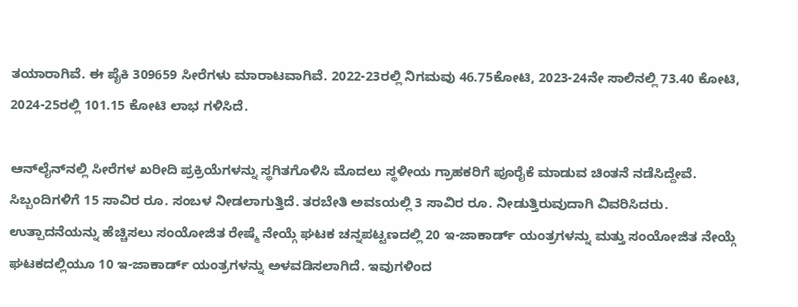ತಯಾರಾಗಿವೆ. ಈ ಪೈಕಿ 309659 ಸೀರೆಗಳು ಮಾರಾಟವಾಗಿವೆ. 2022-23ರಲ್ಲಿ ನಿಗಮವು 46.75ಕೋಟಿ, 2023-24ನೇ ಸಾಲಿನಲ್ಲಿ 73.40 ಕೋಟಿ, 2024-25ರಲ್ಲಿ 101.15 ಕೋಟಿ ಲಾಭ ಗಳಿಸಿದೆ.

ಆನ್‌ಲೈನ್‌ನಲ್ಲಿ ಸೀರೆಗಳ ಖರೀದಿ ಪ್ರಕ್ರಿಯೆಗಳನ್ನು ಸ್ಥಗಿತಗೊಳಿಸಿ ಮೊದಲು ಸ್ಥಳೀಯ ಗ್ರಾಹಕರಿಗೆ ಪೂರೈಕೆ ಮಾಡುವ ಚಿಂತನೆ ನಡೆಸಿದ್ದೇವೆ. ಸಿಬ್ಬಂದಿಗಳಿಗೆ 15 ಸಾವಿರ ರೂ. ಸಂಬಳ ನೀಡಲಾಗುತ್ತಿದೆ. ತರಬೇತಿ ಅವಽಯಲ್ಲಿ 3 ಸಾವಿರ ರೂ. ನೀಡುತ್ತಿರುವುದಾಗಿ ವಿವರಿಸಿದರು.
ಉತ್ಪಾದನೆಯನ್ನು ಹೆಚ್ಚಿಸಲು ಸಂಯೋಜಿತ ರೇಷ್ಮೆ ನೇಯ್ಗೆ ಘಟಕ ಚನ್ನಪಟ್ಟಣದಲ್ಲಿ 20 ಇ-ಜಾಕಾರ್ಡ್‌ ಯಂತ್ರಗಳನ್ನು ಮತ್ತು ಸಂಯೋಜಿತ ನೇಯ್ಗೆ ಘಟಕದಲ್ಲಿಯೂ 10 ಇ-ಜಾಕಾರ್ಡ್‌ ಯಂತ್ರಗಳನ್ನು ಅಳವಡಿಸಲಾಗಿದೆ. ಇವುಗಳಿಂದ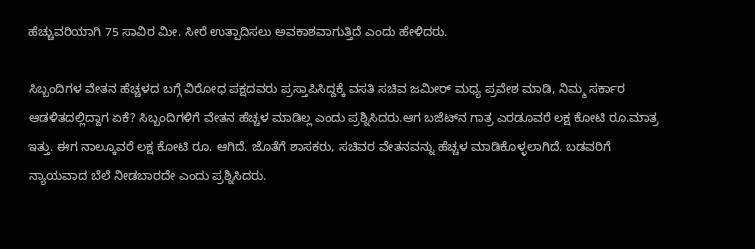ಹೆಚ್ಚುವರಿಯಾಗಿ 75 ಸಾವಿರ ಮೀ. ಸೀರೆ ಉತ್ಪಾದಿಸಲು ಅವಕಾಶವಾಗುತ್ತಿದೆ ಎಂದು ಹೇಳಿದರು.

ಸಿಬ್ಬಂದಿಗಳ ವೇತನ ಹೆಚ್ಚಳದ ಬಗ್ಗೆ ವಿರೋಧ ಪಕ್ಷದವರು ಪ್ರಸ್ತಾಪಿಸಿದ್ದಕ್ಕೆ ವಸತಿ ಸಚಿವ ಜಮೀರ್‌ ಮಧ್ಯ ಪ್ರವೇಶ ಮಾಡಿ, ನಿಮ್ಮ ಸರ್ಕಾರ ಆಡಳಿತದಲ್ಲಿದ್ದಾಗ ಏಕೆ? ಸಿಬ್ಬಂದಿಗಳಿಗೆ ವೇತನ ಹೆಚ್ಚಳ ಮಾಡಿಲ್ಲ ಎಂದು ಪ್ರಶ್ನಿಸಿದರು.ಆಗ ಬಜೆಟ್‌ನ ಗಾತ್ರ ಎರಡೂವರೆ ಲಕ್ಷ ಕೋಟಿ ರೂ.ಮಾತ್ರ ಇತ್ತು. ಈಗ ನಾಲ್ಕೂವರೆ ಲಕ್ಷ ಕೋಟಿ ರೂ. ಆಗಿದೆ. ಜೊತೆಗೆ ಶಾಸಕರು, ಸಚಿವರ ವೇತನವನ್ನು ಹೆಚ್ಚಳ ಮಾಡಿಕೊಳ್ಳಲಾಗಿದೆ. ಬಡವರಿಗೆ ನ್ಯಾಯವಾದ ಬೆಲೆ ನೀಡಬಾರದೇ ಎಂದು ಪ್ರಶ್ನಿಸಿದರು.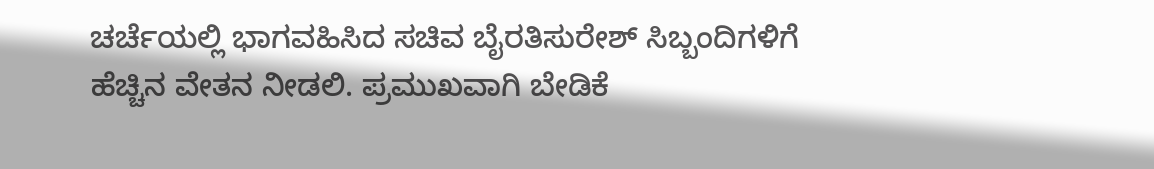ಚರ್ಚೆಯಲ್ಲಿ ಭಾಗವಹಿಸಿದ ಸಚಿವ ಬೈರತಿಸುರೇಶ್‌ ಸಿಬ್ಬಂದಿಗಳಿಗೆ ಹೆಚ್ಚಿನ ವೇತನ ನೀಡಲಿ. ಪ್ರಮುಖವಾಗಿ ಬೇಡಿಕೆ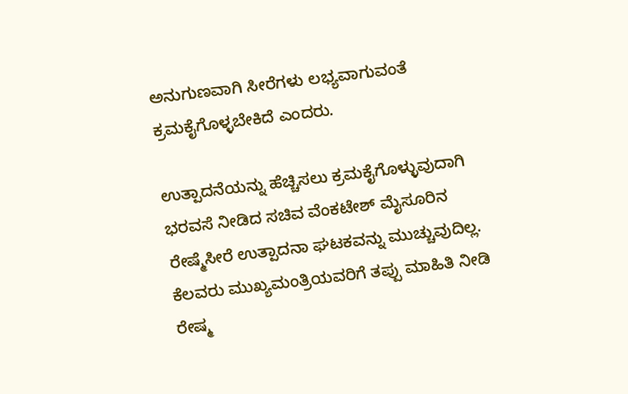ಅನುಗುಣವಾಗಿ ಸೀರೆಗಳು ಲಭ್ಯವಾಗುವಂತೆ ಕ್ರಮಕೈಗೊಳ್ಳಬೇಕಿದೆ ಎಂದರು.

ಉತ್ಪಾದನೆಯನ್ನು ಹೆಚ್ಚಿಸಲು ಕ್ರಮಕೈಗೊಳ್ಳುವುದಾಗಿ ಭರವಸೆ ನೀಡಿದ ಸಚಿವ ವೆಂಕಟೇಶ್‌ ಮೈಸೂರಿನ ರೇಷ್ಮೆಸೀರೆ ಉತ್ಪಾದನಾ ಘಟಕವನ್ನು ಮುಚ್ಚುವುದಿಲ್ಲ. ಕೆಲವರು ಮುಖ್ಯಮಂತ್ರಿಯವರಿಗೆ ತಪ್ಪು ಮಾಹಿತಿ ನೀಡಿ ರೇಷ್ಮ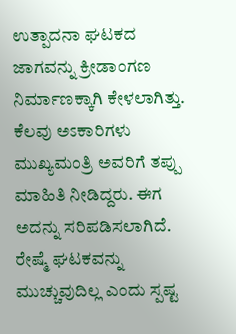ಉತ್ಪಾದನಾ ಘಟಕದ ಜಾಗವನ್ನು ಕ್ರೀಡಾಂಗಣ ನಿರ್ಮಾಣಕ್ಕಾಗಿ ಕೇಳಲಾಗಿತ್ತು. ಕೆಲವು ಅಽಕಾರಿಗಳು ಮುಖ್ಯಮಂತ್ರಿ ಅವರಿಗೆ ತಪ್ಪು ಮಾಹಿತಿ ನೀಡಿದ್ದರು. ಈಗ ಅದನ್ನು ಸರಿಪಡಿಸಲಾಗಿದೆ. ರೇಷ್ಮೆ ಘಟಕವನ್ನು ಮುಚ್ಚುವುದಿಲ್ಲ ಎಂದು ಸ್ಪಷ್ಟ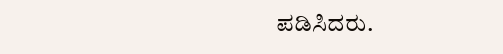ಪಡಿಸಿದರು.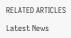RELATED ARTICLES

Latest News